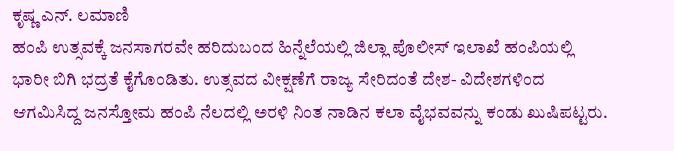ಕೃಷ್ಣ ಎನ್. ಲಮಾಣಿ
ಹಂಪಿ ಉತ್ಸವಕ್ಕೆ ಜನಸಾಗರವೇ ಹರಿದುಬಂದ ಹಿನ್ನೆಲೆಯಲ್ಲಿ ಜಿಲ್ಲಾ ಪೊಲೀಸ್ ಇಲಾಖೆ ಹಂಪಿಯಲ್ಲಿ ಭಾರೀ ಬಿಗಿ ಭದ್ರತೆ ಕೈಗೊಂಡಿತು. ಉತ್ಸವದ ವೀಕ್ಷಣೆಗೆ ರಾಜ್ಯ ಸೇರಿದಂತೆ ದೇಶ- ವಿದೇಶಗಳಿಂದ ಆಗಮಿಸಿದ್ದ ಜನಸ್ತೋಮ ಹಂಪಿ ನೆಲದಲ್ಲಿ ಅರಳಿ ನಿಂತ ನಾಡಿನ ಕಲಾ ವೈಭವವನ್ನು ಕಂಡು ಖುಷಿಪಟ್ಟರು.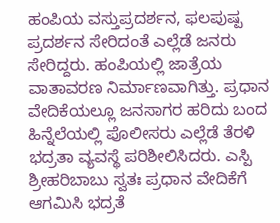ಹಂಪಿಯ ವಸ್ತುಪ್ರದರ್ಶನ, ಫಲಪುಷ್ಪ ಪ್ರದರ್ಶನ ಸೇರಿದಂತೆ ಎಲ್ಲೆಡೆ ಜನರು ಸೇರಿದ್ದರು. ಹಂಪಿಯಲ್ಲಿ ಜಾತ್ರೆಯ ವಾತಾವರಣ ನಿರ್ಮಾಣವಾಗಿತ್ತು. ಪ್ರಧಾನ ವೇದಿಕೆಯಲ್ಲೂ ಜನಸಾಗರ ಹರಿದು ಬಂದ ಹಿನ್ನೆಲೆಯಲ್ಲಿ ಪೊಲೀಸರು ಎಲ್ಲೆಡೆ ತೆರಳಿ ಭದ್ರತಾ ವ್ಯವಸ್ಥೆ ಪರಿಶೀಲಿಸಿದರು. ಎಸ್ಪಿ ಶ್ರೀಹರಿಬಾಬು ಸ್ವತಃ ಪ್ರಧಾನ ವೇದಿಕೆಗೆ ಆಗಮಿಸಿ ಭದ್ರತೆ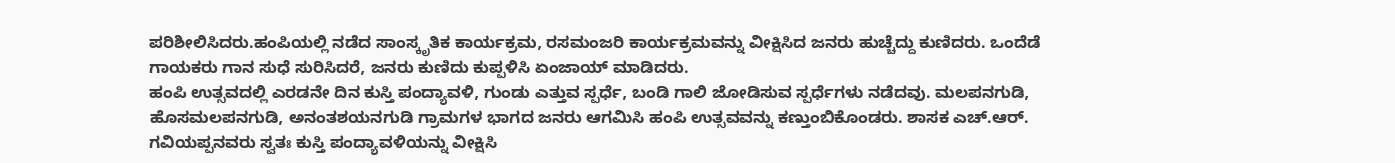ಪರಿಶೀಲಿಸಿದರು.ಹಂಪಿಯಲ್ಲಿ ನಡೆದ ಸಾಂಸ್ಕೃತಿಕ ಕಾರ್ಯಕ್ರಮ, ರಸಮಂಜರಿ ಕಾರ್ಯಕ್ರಮವನ್ನು ವೀಕ್ಷಿಸಿದ ಜನರು ಹುಚ್ಚೆದ್ದು ಕುಣಿದರು. ಒಂದೆಡೆ ಗಾಯಕರು ಗಾನ ಸುಧೆ ಸುರಿಸಿದರೆ, ಜನರು ಕುಣಿದು ಕುಪ್ಪಳಿಸಿ ಏಂಜಾಯ್ ಮಾಡಿದರು.
ಹಂಪಿ ಉತ್ಸವದಲ್ಲಿ ಎರಡನೇ ದಿನ ಕುಸ್ತಿ ಪಂದ್ಯಾವಳಿ, ಗುಂಡು ಎತ್ತುವ ಸ್ಪರ್ಧೆ, ಬಂಡಿ ಗಾಲಿ ಜೋಡಿಸುವ ಸ್ಪರ್ಧೆಗಳು ನಡೆದವು. ಮಲಪನಗುಡಿ, ಹೊಸಮಲಪನಗುಡಿ, ಅನಂತಶಯನಗುಡಿ ಗ್ರಾಮಗಳ ಭಾಗದ ಜನರು ಆಗಮಿಸಿ ಹಂಪಿ ಉತ್ಸವವನ್ನು ಕಣ್ತುಂಬಿಕೊಂಡರು. ಶಾಸಕ ಎಚ್.ಆರ್. ಗವಿಯಪ್ಪನವರು ಸ್ವತಃ ಕುಸ್ತಿ ಪಂದ್ಯಾವಳಿಯನ್ನು ವೀಕ್ಷಿಸಿ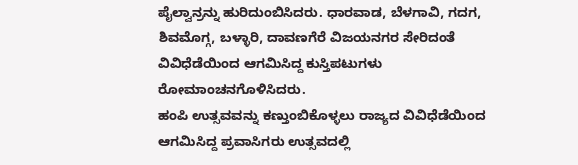ಪೈಲ್ವಾನ್ರನ್ನು ಹುರಿದುಂಬಿಸಿದರು. ಧಾರವಾಡ, ಬೆಳಗಾವಿ, ಗದಗ, ಶಿವಮೊಗ್ಗ, ಬಳ್ಳಾರಿ, ದಾವಣಗೆರೆ ವಿಜಯನಗರ ಸೇರಿದಂತೆ ವಿವಿಧೆಡೆಯಿಂದ ಆಗಮಿಸಿದ್ದ ಕುಸ್ತಿಪಟುಗಳು ರೋಮಾಂಚನಗೊಳಿಸಿದರು.
ಹಂಪಿ ಉತ್ಸವವನ್ನು ಕಣ್ತುಂಬಿಕೊಳ್ಳಲು ರಾಜ್ಯದ ವಿವಿಧೆಡೆಯಿಂದ ಆಗಮಿಸಿದ್ದ ಪ್ರವಾಸಿಗರು ಉತ್ಸವದಲ್ಲಿ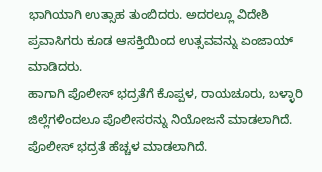ಭಾಗಿಯಾಗಿ ಉತ್ಸಾಹ ತುಂಬಿದರು. ಅದರಲ್ಲೂ ವಿದೇಶಿ ಪ್ರವಾಸಿಗರು ಕೂಡ ಆಸಕ್ತಿಯಿಂದ ಉತ್ಸವವನ್ನು ಏಂಜಾಯ್ ಮಾಡಿದರು.
ಹಾಗಾಗಿ ಪೊಲೀಸ್ ಭದ್ರತೆಗೆ ಕೊಪ್ಪಳ, ರಾಯಚೂರು, ಬಳ್ಳಾರಿ ಜಿಲ್ಲೆಗಳಿಂದಲೂ ಪೊಲೀಸರನ್ನು ನಿಯೋಜನೆ ಮಾಡಲಾಗಿದೆ. ಪೊಲೀಸ್ ಭದ್ರತೆ ಹೆಚ್ಚಳ ಮಾಡಲಾಗಿದೆ.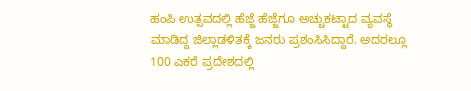ಹಂಪಿ ಉತ್ಸವದಲ್ಲಿ ಹೆಜ್ಜೆ ಹೆಜ್ಜೆಗೂ ಅಚ್ಚುಕಟ್ಟಾದ ವ್ಯವಸ್ಥೆ ಮಾಡಿದ್ದ ಜಿಲ್ಲಾಡಳಿತಕ್ಕೆ ಜನರು ಪ್ರಶಂಸಿಸಿದ್ದಾರೆ. ಅದರಲ್ಲೂ 100 ಎಕರೆ ಪ್ರದೇಶದಲ್ಲಿ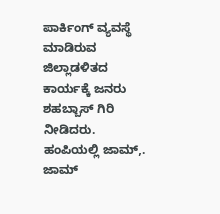ಪಾರ್ಕಿಂಗ್ ವ್ಯವಸ್ಥೆ ಮಾಡಿರುವ ಜಿಲ್ಲಾಡಳಿತದ ಕಾರ್ಯಕ್ಕೆ ಜನರು ಶಹಬ್ಬಾಸ್ ಗಿರಿ ನೀಡಿದರು.
ಹಂಪಿಯಲ್ಲಿ ಜಾಮ್,. ಜಾಮ್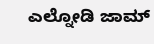ಎಲ್ನೋಡಿ ಜಾಮ್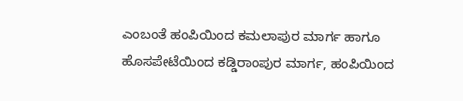ಎಂಬಂತೆ ಹಂಪಿಯಿಂದ ಕಮಲಾಪುರ ಮಾರ್ಗ ಹಾಗೂ ಹೊಸಪೇಟೆಯಿಂದ ಕಡ್ಡಿರಾಂಪುರ ಮಾರ್ಗ, ಹಂಪಿಯಿಂದ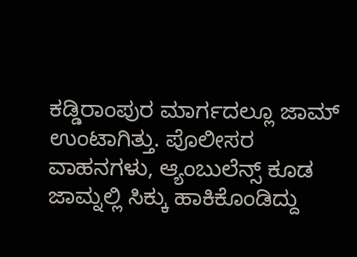ಕಡ್ಡಿರಾಂಪುರ ಮಾರ್ಗದಲ್ಲೂ ಜಾಮ್ ಉಂಟಾಗಿತ್ತು. ಪೊಲೀಸರ ವಾಹನಗಳು, ಆ್ಯಂಬುಲೆನ್ಸ್ ಕೂಡ ಜಾಮ್ನಲ್ಲಿ ಸಿಕ್ಕು ಹಾಕಿಕೊಂಡಿದ್ದು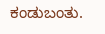ಕಂಡುಬಂತು.